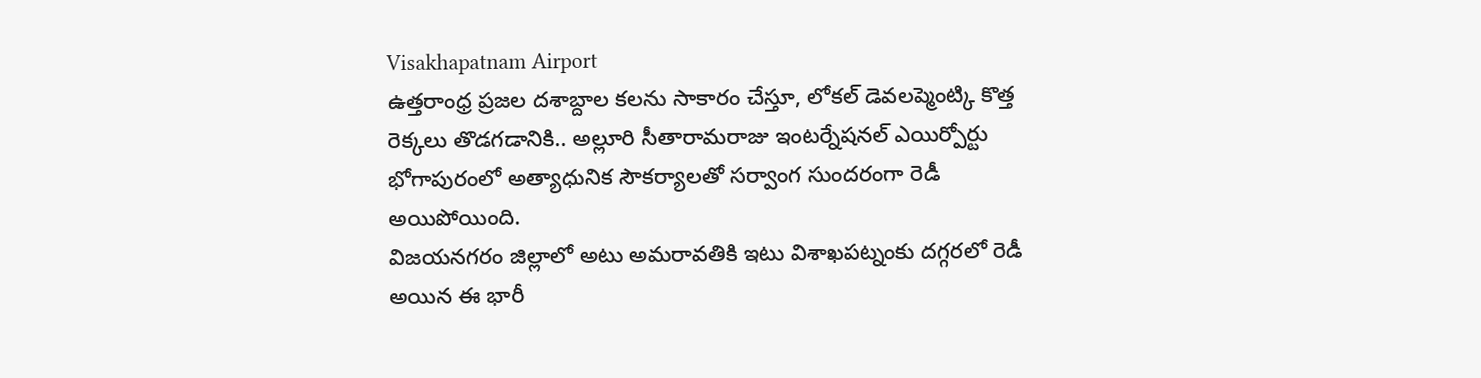Visakhapatnam Airport
ఉత్తరాంధ్ర ప్రజల దశాబ్దాల కలను సాకారం చేస్తూ, లోకల్ డెవలప్మెంట్కి కొత్త రెక్కలు తొడగడానికి.. అల్లూరి సీతారామరాజు ఇంటర్నేషనల్ ఎయిర్పోర్టు భోగాపురంలో అత్యాధునిక సౌకర్యాలతో సర్వాంగ సుందరంగా రెడీ అయిపోయింది.
విజయనగరం జిల్లాలో అటు అమరావతికి ఇటు విశాఖపట్నంకు దగ్గరలో రెడీ అయిన ఈ భారీ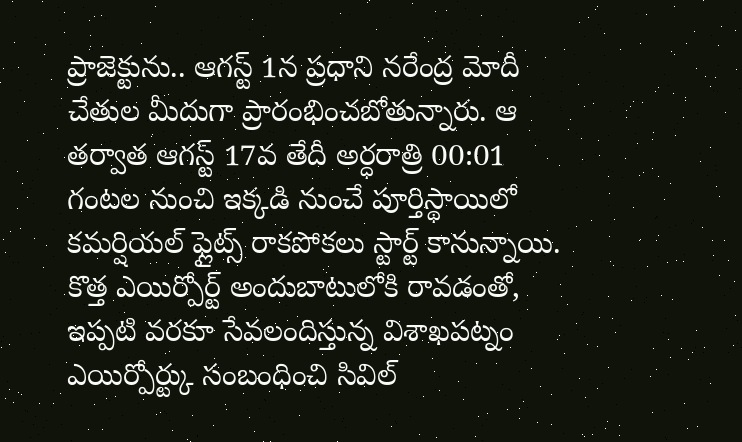ప్రాజెక్టును.. ఆగస్ట్ 1న ప్రధాని నరేంద్ర మోదీ చేతుల మీదుగా ప్రారంభించబోతున్నారు. ఆ తర్వాత ఆగస్ట్ 17వ తేదీ అర్ధరాత్రి 00:01 గంటల నుంచి ఇక్కడి నుంచే పూర్తిస్థాయిలో కమర్షియల్ ఫ్లైట్స్ రాకపోకలు స్టార్ట్ కానున్నాయి.
కొత్త ఎయిర్పోర్ట్ అందుబాటులోకి రావడంతో, ఇప్పటి వరకూ సేవలందిస్తున్న విశాఖపట్నం ఎయిర్పోర్ట్కు సంబంధించి సివిల్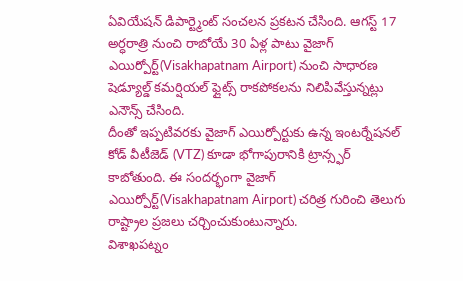ఏవియేషన్ డిపార్ట్మెంట్ సంచలన ప్రకటన చేసింది. ఆగస్ట్ 17 అర్ధరాత్రి నుంచి రాబోయే 30 ఏళ్ల పాటు వైజాగ్ ఎయిర్పోర్ట్(Visakhapatnam Airport) నుంచి సాధారణ షెడ్యూల్డ్ కమర్షియల్ ఫ్లైట్స్ రాకపోకలను నిలిపివేస్తున్నట్లు ఎనౌన్స్ చేసింది.
దీంతో ఇప్పటివరకు వైజాగ్ ఎయిర్పోర్టుకు ఉన్న ఇంటర్నేషనల్ కోడ్ వీటీజెడ్ (VTZ) కూడా భోగాపురానికి ట్రాన్స్ఫర్ కాబోతుంది. ఈ సందర్భంగా వైజాగ్ ఎయిర్పోర్ట్(Visakhapatnam Airport) చరిత్ర గురించి తెలుగు రాష్ట్రాల ప్రజలు చర్చించుకుంటున్నారు.
విశాఖపట్నం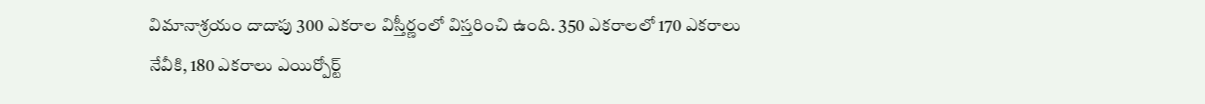విమానాశ్రయం దాదాపు 300 ఎకరాల విస్తీర్ణంలో విస్తరించి ఉంది. 350 ఎకరాలలో 170 ఎకరాలు నేవీకి, 180 ఎకరాలు ఎయిర్పోర్ట్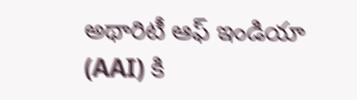అథారిటీ ఆఫ్ ఇండియా (AAI) కి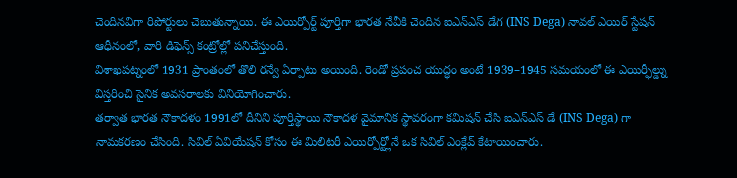చెందినవిగా రిపోర్టులు చెబుతున్నాయి. ఈ ఎయిర్పోర్ట్ పూర్తిగా భారత నేవీకి చెందిన ఐఎన్ఎస్ డేగ (INS Dega) నావల్ ఎయిర్ స్టేషన్ ఆధీనంలో, వారి డిఫెన్స్ కంట్రోల్లో పనిచేస్తుంది.
విశాఖపట్నంలో 1931 ప్రాంతంలో తొలి రన్వే ఏర్పాటు అయింది. రెండో ప్రపంచ యుద్ధం అంటే 1939–1945 సమయంలో ఈ ఎయిర్ఫీల్డ్ను విస్తరించి సైనిక అవసరాలకు వినియోగించారు.
తర్వాత భారత నౌకాదళం 1991లో దీనిని పూర్తిస్థాయి నౌకాదళ వైమానిక స్థావరంగా కమిషన్ చేసి ఐఎన్ఎస్ డే (INS Dega) గా నామకరణం చేసింది. సివిల్ ఏవియేషన్ కోసం ఈ మిలిటరీ ఎయిర్పోర్ట్లోనే ఒక సివిల్ ఎంక్లేవ్ కేటాయించారు.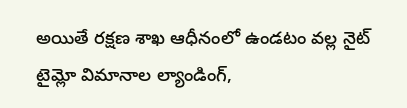అయితే రక్షణ శాఖ ఆధీనంలో ఉండటం వల్ల నైట్ టైమ్లో విమానాల ల్యాండింగ్,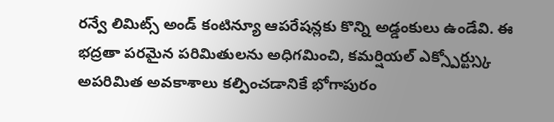రన్వే లిమిట్స్ అండ్ కంటిన్యూ ఆపరేషన్లకు కొన్ని అడ్డంకులు ఉండేవి. ఈ భద్రతా పరమైన పరిమితులను అధిగమించి, కమర్షియల్ ఎక్స్పోర్ట్స్కు అపరిమిత అవకాశాలు కల్పించడానికే భోగాపురం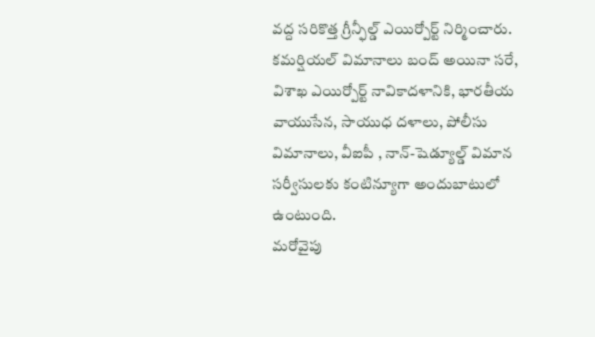వద్ద సరికొత్త గ్రీన్ఫీల్డ్ ఎయిర్పోర్ట్ నిర్మించారు.
కమర్షియల్ విమానాలు బంద్ అయినా సరే, విశాఖ ఎయిర్పోర్ట్ నావికాదళానికి, భారతీయ వాయుసేన, సాయుధ దళాలు, పోలీసు విమానాలు, వీఐపీ , నాన్-షెడ్యూల్డ్ విమాన సర్వీసులకు కంటిన్యూగా అందుబాటులో ఉంటుంది.
మరోవైపు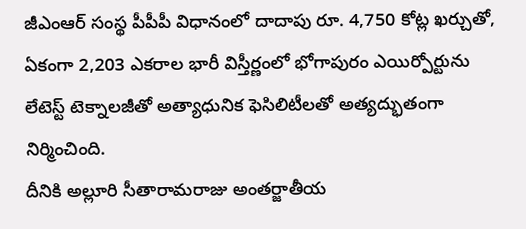జీఎంఆర్ సంస్థ పీపీపీ విధానంలో దాదాపు రూ. 4,750 కోట్ల ఖర్చుతో, ఏకంగా 2,203 ఎకరాల భారీ విస్తీర్ణంలో భోగాపురం ఎయిర్పోర్టును లేటెస్ట్ టెక్నాలజీతో అత్యాధునిక ఫెసిలిటీలతో అత్యద్భుతంగా నిర్మించింది.
దీనికి అల్లూరి సీతారామరాజు అంతర్జాతీయ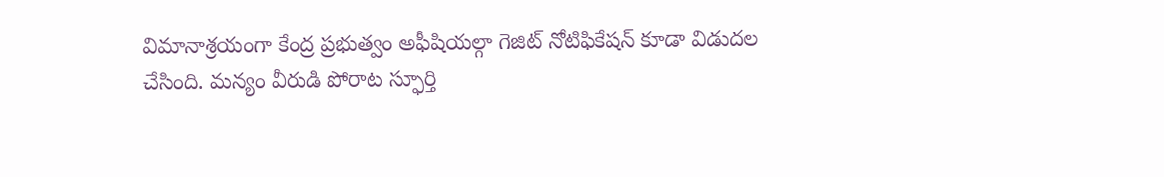విమానాశ్రయంగా కేంద్ర ప్రభుత్వం అఫీషియల్గా గెజిట్ నోటిఫికేషన్ కూడా విడుదల చేసింది. మన్యం వీరుడి పోరాట స్ఫూర్తి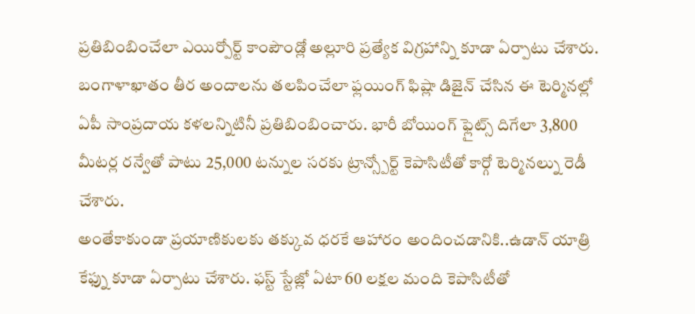ప్రతిబింబించేలా ఎయిర్పోర్ట్ కాంపౌండ్లో అల్లూరి ప్రత్యేక విగ్రహాన్ని కూడా ఏర్పాటు చేశారు.
బంగాళాఖాతం తీర అందాలను తలపించేలా ఫ్లయింగ్ ఫిష్లా డిజైన్ చేసిన ఈ టెర్మినల్లో ఏపీ సాంప్రదాయ కళలన్నిటినీ ప్రతిబింబించారు. భారీ బోయింగ్ ఫ్లైట్స్ దిగేలా 3,800 మీటర్ల రన్వేతో పాటు 25,000 టన్నుల సరకు ట్రాన్స్పోర్ట్ కెపాసిటీతో కార్గో టెర్మినల్ను రెడీ చేశారు.
అంతేకాకుండా ప్రయాణికులకు తక్కువ ధరకే ఆహారం అందించడానికి..ఉడాన్ యాత్రి కేఫ్ను కూడా ఏర్పాటు చేశారు. ఫస్ట్ స్టేజ్లో ఏటా 60 లక్షల మంది కెపాసిటీతో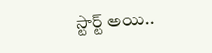స్టార్ట్ అయి..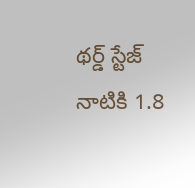థర్డ్ స్టేజ్ నాటికి 1.8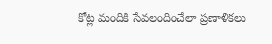కోట్ల మందికి సేవలందించేలా ప్రణాళికలు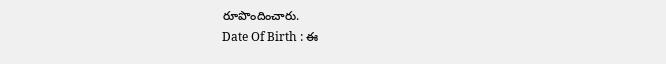రూపొందించారు.
Date Of Birth : ఈ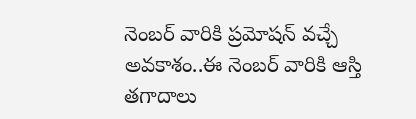నెంబర్ వారికి ప్రమోషన్ వచ్చే అవకాశం..ఈ నెంబర్ వారికి ఆస్తి తగాదాలు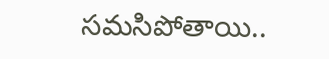సమసిపోతాయి..